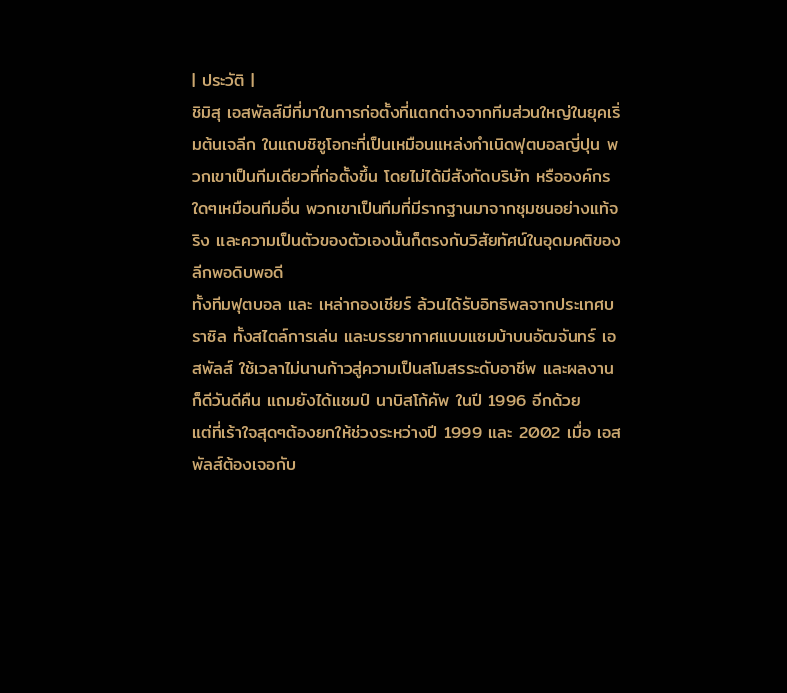| ประวัติ |
ชิมิสุ เอสพัลส์มีที่มาในการก่อตั้งที่แตกต่างจากทีมส่วนใหญ่ในยุคเริ่มต้นเจลีก ในแถบชิซูโอกะที่เป็นเหมือนแหล่งกำเนิดฟุตบอลญี่ปุน พวกเขาเป็นทีมเดียวที่ก่อตั้งขึ้น โดยไม่ได้มีสังกัดบริษัท หรือองค์กรใดๆเหมือนทีมอื่น พวกเขาเป็นทีมที่มีรากฐานมาจากชุมชนอย่างแท้จริง และความเป็นตัวของตัวเองนั้นก็ตรงกับวิสัยทัศน์ในอุดมคติของลีกพอดิบพอดี
ทั้งทีมฟุตบอล และ เหล่ากองเชียร์ ล้วนได้รับอิทธิพลจากประเทศบราซิล ทั้งสไตล์การเล่น และบรรยากาศแบบแซมบ้าบนอัฒจันทร์ เอสพัลส์ ใช้เวลาไม่นานก้าวสู่ความเป็นสโมสรระดับอาชีพ และผลงานก็ดีวันดีคืน แถมยังได้แชมป์ นาบิสโก้คัพ ในปี 1996 อีกด้วย
แต่ที่เร้าใจสุดๆต้องยกให้ช่วงระหว่างปี 1999 และ 2002 เมื่อ เอสพัลส์ต้องเจอกับ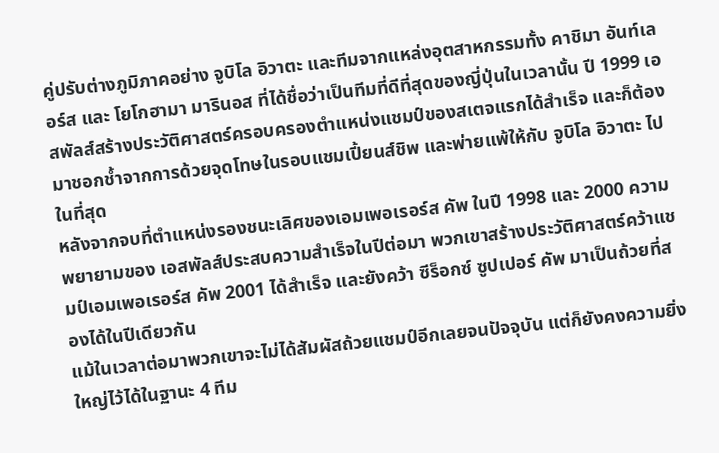คู่ปรับต่างภูมิภาคอย่าง จูบิโล อิวาตะ และทีมจากแหล่งอุตสาหกรรมทั้ง คาชิมา อันท์เลอร์ส และ โยโกฮามา มารินอส ที่ได้ชื่อว่าเป็นทีมที่ดีที่สุดของญี่ปุ่นในเวลานั้น ปี 1999 เอสพัลส์สร้างประวัติศาสตร์ครอบครองตำแหน่งแชมป์ของสเตจแรกได้สำเร็จ และก็ต้องมาชอกช้ำจากการด้วยจุดโทษในรอบแชมเปี้ยนส์ชิพ และพ่ายแพ้ให้กับ จูบิโล อิวาตะ ไปในที่สุด
หลังจากจบที่ตำแหน่งรองชนะเลิศของเอมเพอเรอร์ส คัพ ในปี 1998 และ 2000 ความพยายามของ เอสพัลส์ประสบความสำเร็จในปีต่อมา พวกเขาสร้างประวัติศาสตร์คว้าแชมป์เอมเพอเรอร์ส คัพ 2001 ได้สำเร็จ และยังคว้า ซีร็อกซ์ ซูปเปอร์ คัพ มาเป็นถ้วยที่สองได้ในปีเดียวกัน
แม้ในเวลาต่อมาพวกเขาจะไม่ได้สัมผัสถ้วยแชมป์อีกเลยจนปัจจุบัน แต่ก็ยังคงความยิ่งใหญ่ไว้ได้ในฐานะ 4 ทีม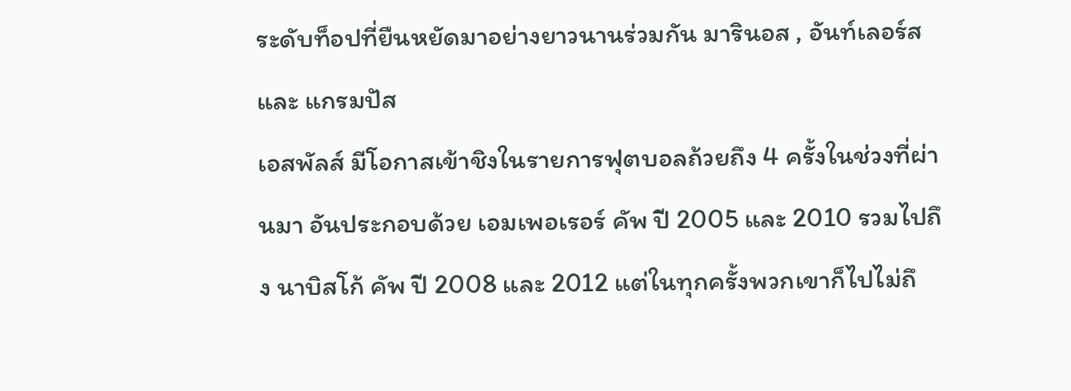ระดับท็อปที่ยืนหยัดมาอย่างยาวนานร่วมกัน มารินอส , อันท์เลอร์ส และ แกรมปัส
เอสพัลส์ มีโอกาสเข้าชิงในรายการฟุตบอลถ้วยถึง 4 ครั้งในช่วงที่ผ่านมา อันประกอบด้วย เอมเพอเรอร์ คัพ ปี 2005 และ 2010 รวมไปถึง นาบิสโก้ คัพ ปี 2008 และ 2012 แต่ในทุกครั้งพวกเขาก็ไปไม่ถึ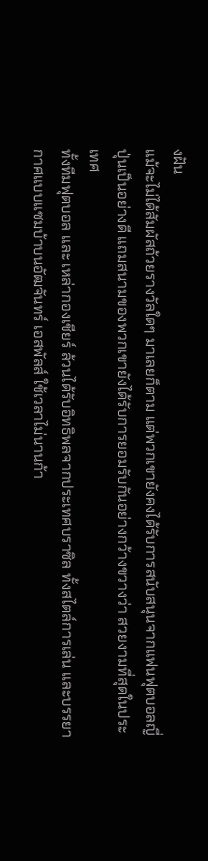งฝัน
แม้จะไม่ได้สัมผัสถ้วยรางวัลใดๆ มาเลยก็ตาม แต่พวกเขายังคงได้รับการสนับสนุนจากแฟนฟุตบอลญี่ปุ่นเป็นอย่างดี แถมสนามของพวกเขายังได้รับการยอมรับกันอย่างกว้างขวางว่า สวยงามที่สุดในประเทศ
ทั้งทีมฟุตบอล และ เหล่ากองเชียร์ ล้วนได้รับอิทธิพลจากประเทศบราซิล ทั้งสไตล์การเล่น และบรรยากาศแบบแซมบ้าบนอัฒจันทร์ เอสพัลส์ ใช้เวลาไม่นานก้า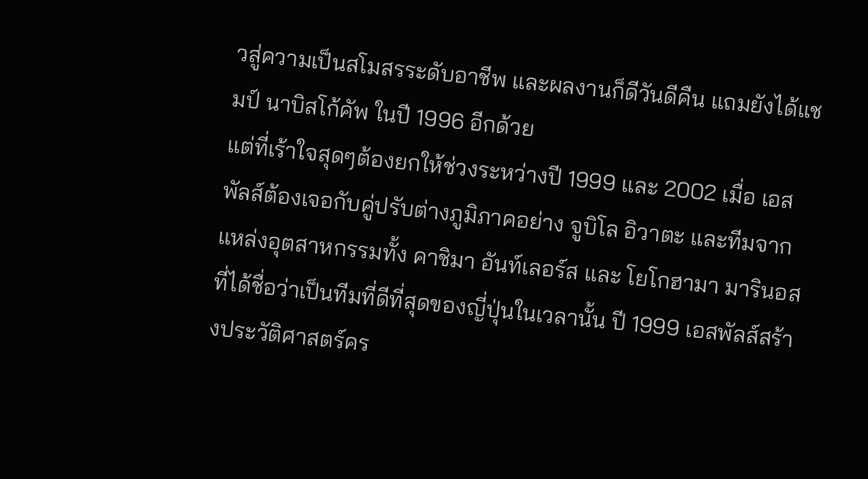วสู่ความเป็นสโมสรระดับอาชีพ และผลงานก็ดีวันดีคืน แถมยังได้แชมป์ นาบิสโก้คัพ ในปี 1996 อีกด้วย
แต่ที่เร้าใจสุดๆต้องยกให้ช่วงระหว่างปี 1999 และ 2002 เมื่อ เอสพัลส์ต้องเจอกับคู่ปรับต่างภูมิภาคอย่าง จูบิโล อิวาตะ และทีมจากแหล่งอุตสาหกรรมทั้ง คาชิมา อันท์เลอร์ส และ โยโกฮามา มารินอส ที่ได้ชื่อว่าเป็นทีมที่ดีที่สุดของญี่ปุ่นในเวลานั้น ปี 1999 เอสพัลส์สร้างประวัติศาสตร์คร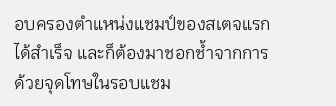อบครองตำแหน่งแชมป์ของสเตจแรกได้สำเร็จ และก็ต้องมาชอกช้ำจากการด้วยจุดโทษในรอบแชม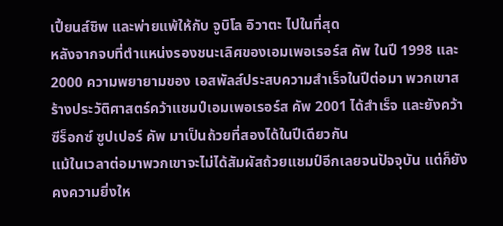เปี้ยนส์ชิพ และพ่ายแพ้ให้กับ จูบิโล อิวาตะ ไปในที่สุด
หลังจากจบที่ตำแหน่งรองชนะเลิศของเอมเพอเรอร์ส คัพ ในปี 1998 และ 2000 ความพยายามของ เอสพัลส์ประสบความสำเร็จในปีต่อมา พวกเขาสร้างประวัติศาสตร์คว้าแชมป์เอมเพอเรอร์ส คัพ 2001 ได้สำเร็จ และยังคว้า ซีร็อกซ์ ซูปเปอร์ คัพ มาเป็นถ้วยที่สองได้ในปีเดียวกัน
แม้ในเวลาต่อมาพวกเขาจะไม่ได้สัมผัสถ้วยแชมป์อีกเลยจนปัจจุบัน แต่ก็ยังคงความยิ่งให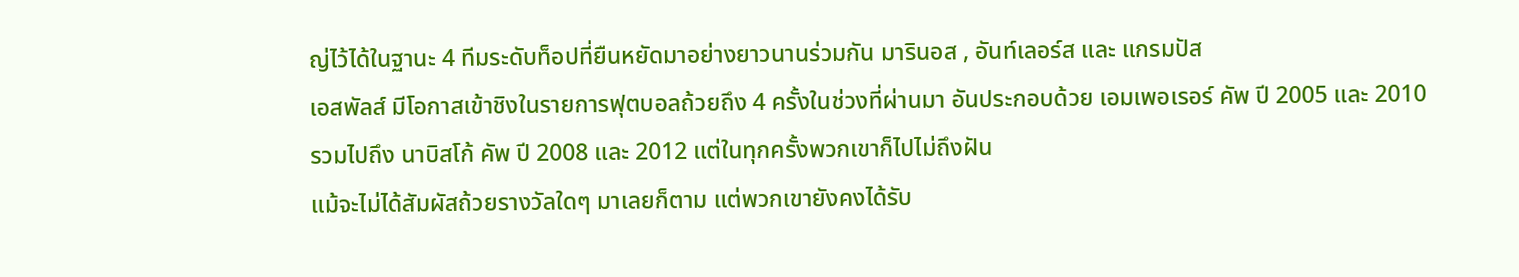ญ่ไว้ได้ในฐานะ 4 ทีมระดับท็อปที่ยืนหยัดมาอย่างยาวนานร่วมกัน มารินอส , อันท์เลอร์ส และ แกรมปัส
เอสพัลส์ มีโอกาสเข้าชิงในรายการฟุตบอลถ้วยถึง 4 ครั้งในช่วงที่ผ่านมา อันประกอบด้วย เอมเพอเรอร์ คัพ ปี 2005 และ 2010 รวมไปถึง นาบิสโก้ คัพ ปี 2008 และ 2012 แต่ในทุกครั้งพวกเขาก็ไปไม่ถึงฝัน
แม้จะไม่ได้สัมผัสถ้วยรางวัลใดๆ มาเลยก็ตาม แต่พวกเขายังคงได้รับ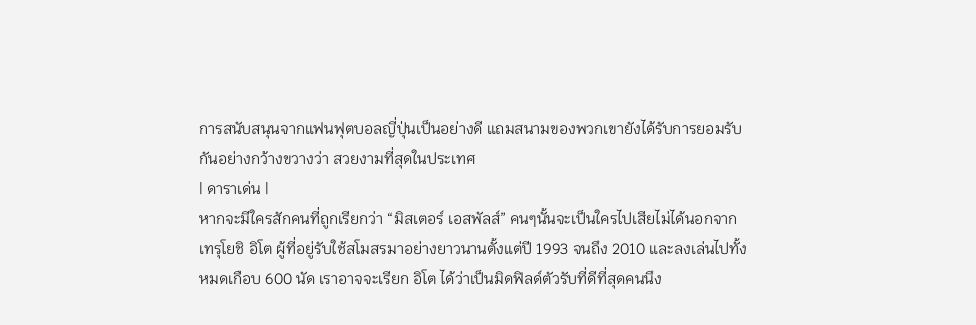การสนับสนุนจากแฟนฟุตบอลญี่ปุ่นเป็นอย่างดี แถมสนามของพวกเขายังได้รับการยอมรับกันอย่างกว้างขวางว่า สวยงามที่สุดในประเทศ
| ดาราเด่น |
หากจะมีใครสักคนที่ถูกเรียกว่า “มิสเตอร์ เอสพัลส์” คนๆนั้นจะเป็นใครไปเสียไม่ได้นอกจาก เทรุโยชิ อิโต ผู้ที่อยู่รับใช้สโมสรมาอย่างยาวนานตั้งแต่ปี 1993 จนถึง 2010 และลงเล่นไปทั้งหมดเกือบ 600 นัด เราอาจจะเรียก อิโต ได้ว่าเป็นมิดฟิลด์ตัวรับที่ดีที่สุดคนนึง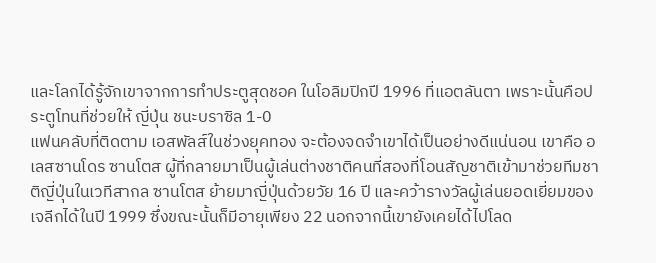และโลกได้รู้จักเขาจากการทำประตูสุดชอค ในโอลิมปิกปี 1996 ที่แอตลันตา เพราะนั้นคือประตูโทนที่ช่วยให้ ญี่ปุ่น ชนะบราซิล 1-0
แฟนคลับที่ติดตาม เอสพัลส์ในช่วงยุคทอง จะต้องจดจำเขาได้เป็นอย่างดีแน่นอน เขาคือ อเลสซานโดร ซานโตส ผู้ที่กลายมาเป็นผู้เล่นต่างชาติคนที่สองที่โอนสัญชาติเข้ามาช่วยทีมชาติญี่ปุ่นในเวทีสากล ซานโตส ย้ายมาญี่ปุ่นด้วยวัย 16 ปี และคว้ารางวัลผู้เล่นยอดเยี่ยมของเจลีกได้ในปี 1999 ซึ่งขณะนั้นก็มีอายุเพียง 22 นอกจากนี้เขายังเคยได้ไปโลด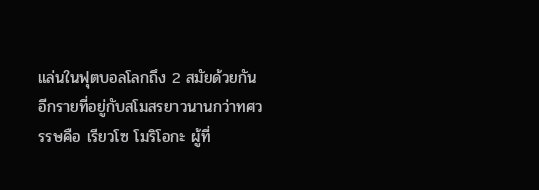แล่นในฟุตบอลโลกถึง 2 สมัยด้วยกัน
อีกรายที่อยู่กับสโมสรยาวนานกว่าทศวรรษคือ เรียวโซ โมริโอกะ ผู้ที่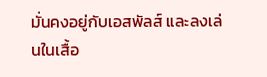มั่นคงอยู่กับเอสพัลส์ และลงเล่นในเสื้อ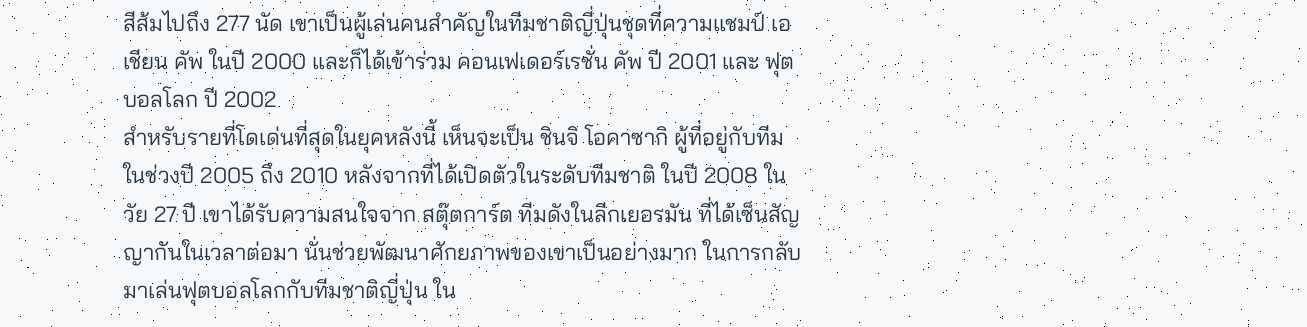สีส้มไปถึง 277 นัด เขาเป็นผู้เล่นคนสำคัญในทีมชาติญี่ปุ่นชุดที่ความแชมป์ เอเชียน คัพ ในปี 2000 และก็ได้เข้าร่วม คอนเฟเดอร์เรชั่น คัพ ปี 2001 และ ฟุตบอลโลก ปี 2002
สำหรับรายที่โดเด่นที่สุดในยุคหลังนี้ เห็นจะเป็น ชินจิ โอคาซากิ ผู้ที่อยู่กับทีมในช่วงปี 2005 ถึง 2010 หลังจากที่ได้เปิดตัวในระดับทีมชาติ ในปี 2008 ในวัย 27 ปี เขาได้รับความสนใจจาก สตุ๊ตการ์ต ทีมดังในลีกเยอรมัน ที่ได้เซ็นสัญญากันในเวลาต่อมา นั่นช่วยพัฒนาศักยภาพของเขาเป็นอย่างมาก ในการกลับมาเล่นฟุตบอลโลกกับทีมชาติญี่ปุ่น ใน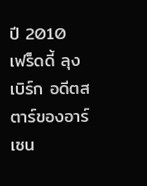ปี 2010
เฟร็ดดี้ ลุงเบิร์ก อดีตสตาร์ของอาร์เซน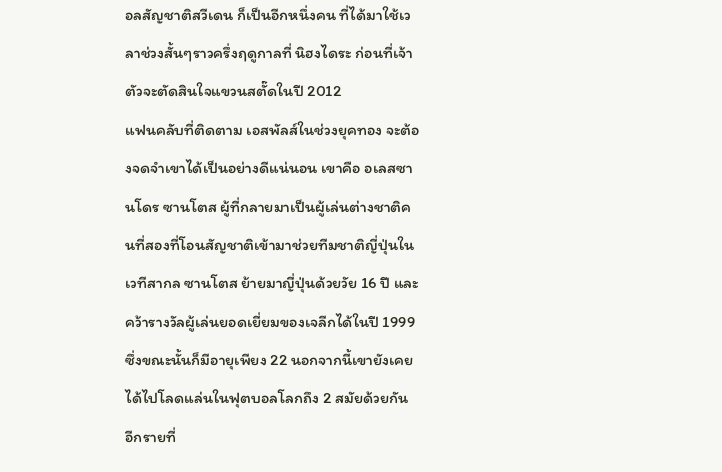อลสัญชาติสวีเดน ก็เป็นอีกหนึ่งคน ที่ได้มาใช้เวลาช่วงสั้นๆราวครึ่งฤดูกาลที่ นิฮงไดระ ก่อนที่เจ้าตัวจะตัดสินใจแขวนสตั๊ดในปี 2012
แฟนคลับที่ติดตาม เอสพัลส์ในช่วงยุคทอง จะต้องจดจำเขาได้เป็นอย่างดีแน่นอน เขาคือ อเลสซานโดร ซานโตส ผู้ที่กลายมาเป็นผู้เล่นต่างชาติคนที่สองที่โอนสัญชาติเข้ามาช่วยทีมชาติญี่ปุ่นในเวทีสากล ซานโตส ย้ายมาญี่ปุ่นด้วยวัย 16 ปี และคว้ารางวัลผู้เล่นยอดเยี่ยมของเจลีกได้ในปี 1999 ซึ่งขณะนั้นก็มีอายุเพียง 22 นอกจากนี้เขายังเคยได้ไปโลดแล่นในฟุตบอลโลกถึง 2 สมัยด้วยกัน
อีกรายที่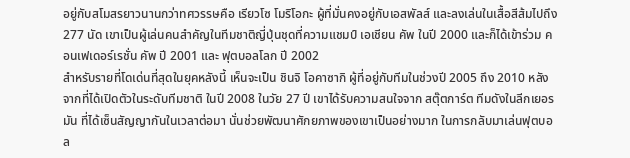อยู่กับสโมสรยาวนานกว่าทศวรรษคือ เรียวโซ โมริโอกะ ผู้ที่มั่นคงอยู่กับเอสพัลส์ และลงเล่นในเสื้อสีส้มไปถึง 277 นัด เขาเป็นผู้เล่นคนสำคัญในทีมชาติญี่ปุ่นชุดที่ความแชมป์ เอเชียน คัพ ในปี 2000 และก็ได้เข้าร่วม คอนเฟเดอร์เรชั่น คัพ ปี 2001 และ ฟุตบอลโลก ปี 2002
สำหรับรายที่โดเด่นที่สุดในยุคหลังนี้ เห็นจะเป็น ชินจิ โอคาซากิ ผู้ที่อยู่กับทีมในช่วงปี 2005 ถึง 2010 หลังจากที่ได้เปิดตัวในระดับทีมชาติ ในปี 2008 ในวัย 27 ปี เขาได้รับความสนใจจาก สตุ๊ตการ์ต ทีมดังในลีกเยอรมัน ที่ได้เซ็นสัญญากันในเวลาต่อมา นั่นช่วยพัฒนาศักยภาพของเขาเป็นอย่างมาก ในการกลับมาเล่นฟุตบอล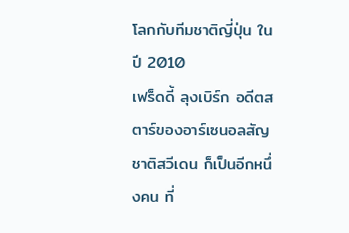โลกกับทีมชาติญี่ปุ่น ในปี 2010
เฟร็ดดี้ ลุงเบิร์ก อดีตสตาร์ของอาร์เซนอลสัญชาติสวีเดน ก็เป็นอีกหนึ่งคน ที่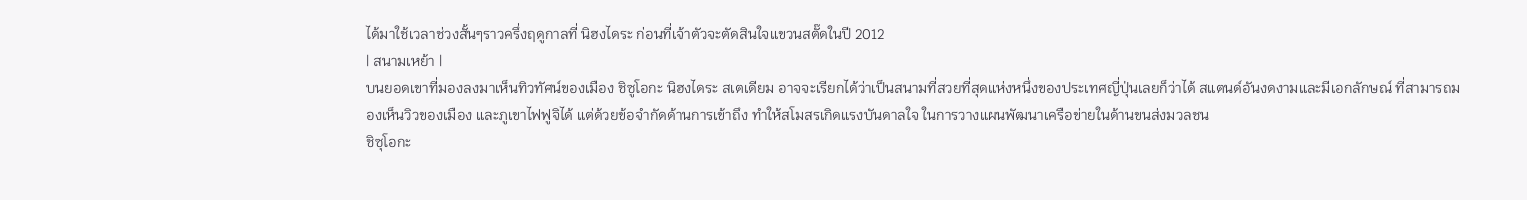ได้มาใช้เวลาช่วงสั้นๆราวครึ่งฤดูกาลที่ นิฮงไดระ ก่อนที่เจ้าตัวจะตัดสินใจแขวนสตั๊ดในปี 2012
| สนามเหย้า |
บนยอดเขาที่มองลงมาเห็นทิวทัศน์ของเมือง ชิซูโอกะ นิฮงไดระ สเตเดียม อาจจะเรียกได้ว่าเป็นสนามที่สวยที่สุดแห่งหนึ่งของประเทศญี่ปุ่นเลยก็ว่าได้ สแตนด์อันงดงามและมีเอกลักษณ์ ที่สามารถมองเห็นวิวของเมือง และภูเขาไฟฟูจิได้ แต่ด้วยข้อจำกัดด้านการเข้าถึง ทำให้สโมสรเกิดแรงบันดาลใจ ในการวางแผนพัฒนาเครือข่ายในด้านขนส่งมวลชน
ชิซุโอกะ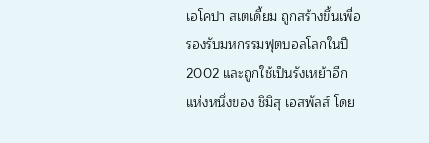เอโคปา สเตเดี้ยม ถูกสร้างขึ้นเพื่อรองรับมหกรรมฟุตบอลโลกในปี 2002 และถูกใช้เป็นรังเหย้าอีกแห่งหนึ่งของ ชิมิสุ เอสพัลส์ โดย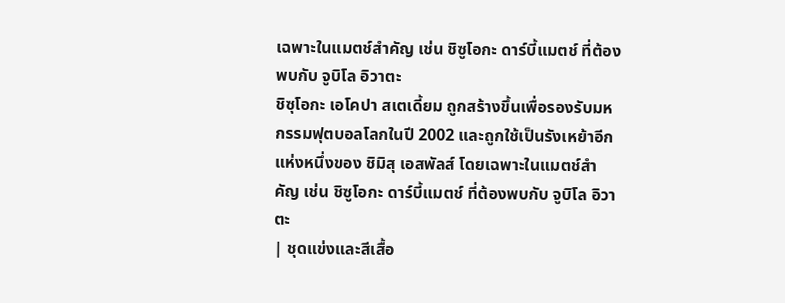เฉพาะในแมตช์สำคัญ เช่น ชิซูโอกะ ดาร์บี้แมตช์ ที่ต้องพบกับ จูบิโล อิวาตะ
ชิซุโอกะ เอโคปา สเตเดี้ยม ถูกสร้างขึ้นเพื่อรองรับมหกรรมฟุตบอลโลกในปี 2002 และถูกใช้เป็นรังเหย้าอีกแห่งหนึ่งของ ชิมิสุ เอสพัลส์ โดยเฉพาะในแมตช์สำคัญ เช่น ชิซูโอกะ ดาร์บี้แมตช์ ที่ต้องพบกับ จูบิโล อิวาตะ
| ชุดแข่งและสีเสื้อ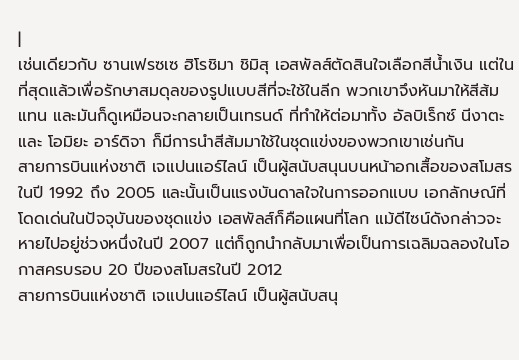|
เช่นเดียวกับ ซานเฟรซเซ ฮิโรชิมา ชิมิสุ เอสพัลส์ตัดสินใจเลือกสีน้ำเงิน แต่ในที่สุดแล้วเพื่อรักษาสมดุลของรูปแบบสีที่จะใช้ในลีก พวกเขาจึงหันมาให้สีส้มแทน และมันก็ดูเหมือนจะกลายเป็นเทรนด์ ที่ทำให้ต่อมาทั้ง อัลบิเร็กซ์ นีงาตะ และ โอมิยะ อาร์ดิจา ก็มีการนำสีส้มมาใช้ในชุดแข่งของพวกเขาเช่นกัน
สายการบินแห่งชาติ เจแปนแอร์ไลน์ เป็นผู้สนับสนุนบนหน้าอกเสื้อของสโมสรในปี 1992 ถึง 2005 และนั้นเป็นแรงบันดาลใจในการออกแบบ เอกลักษณ์ที่โดดเด่นในปัจจุบันของชุดแข่ง เอสพัลส์ก็คือแผนที่โลก แม้ดีไซน์ดังกล่าวจะหายไปอยู่ช่วงหนึ่งในปี 2007 แต่ก็ถูกนำกลับมาเพื่อเป็นการเฉลิมฉลองในโอกาสครบรอบ 20 ปีของสโมสรในปี 2012
สายการบินแห่งชาติ เจแปนแอร์ไลน์ เป็นผู้สนับสนุ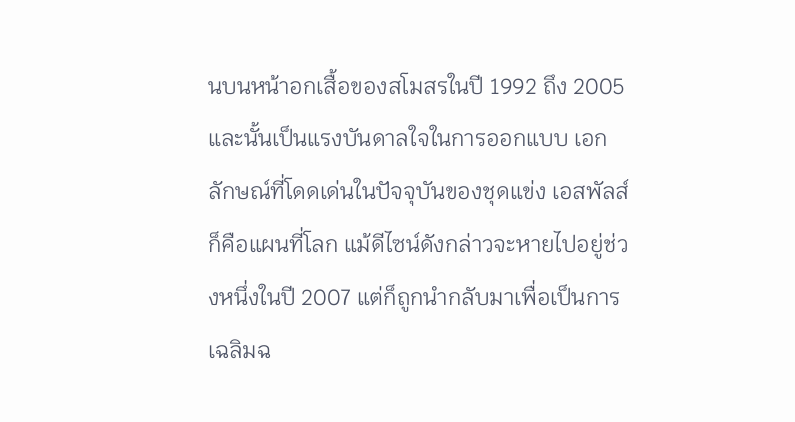นบนหน้าอกเสื้อของสโมสรในปี 1992 ถึง 2005 และนั้นเป็นแรงบันดาลใจในการออกแบบ เอกลักษณ์ที่โดดเด่นในปัจจุบันของชุดแข่ง เอสพัลส์ก็คือแผนที่โลก แม้ดีไซน์ดังกล่าวจะหายไปอยู่ช่วงหนึ่งในปี 2007 แต่ก็ถูกนำกลับมาเพื่อเป็นการเฉลิมฉ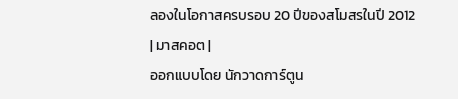ลองในโอกาสครบรอบ 20 ปีของสโมสรในปี 2012
| มาสคอต |
ออกแบบโดย นักวาดการ์ตูน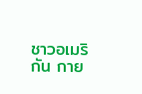ชาวอเมริกัน กาย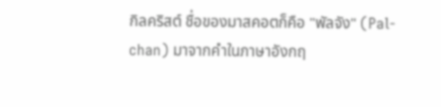กิลคริสต์ ชื่อของมาสคอตก็คือ "พัลจัง" (Pal-chan) มาจากคำในภาษาอังกฤ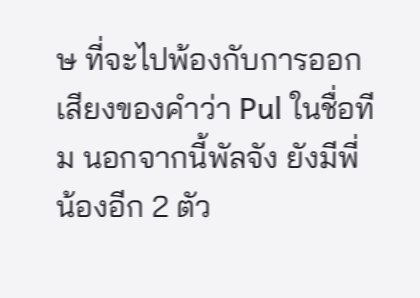ษ ที่จะไปพ้องกับการออกเสียงของคำว่า Pul ในชื่อทีม นอกจากนี้พัลจัง ยังมีพี่น้องอีก 2 ตัว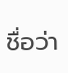ชื่อว่า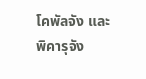โคพัลจัง และ พิคารุจัง